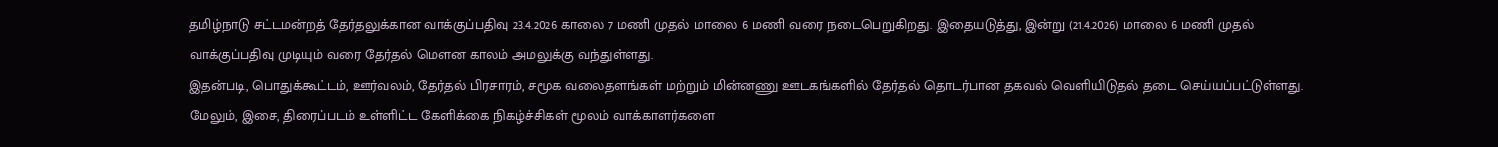தமிழ்நாடு சட்டமன்றத் தேர்தலுக்கான வாக்குப்பதிவு 23.4.2026 காலை 7 மணி முதல் மாலை 6 மணி வரை நடைபெறுகிறது. இதையடுத்து, இன்று (21.4.2026) மாலை 6 மணி முதல் வாக்குப்பதிவு முடியும் வரை தேர்தல் மௌன காலம் அமலுக்கு வந்துள்ளது.
இதன்படி, பொதுக்கூட்டம், ஊர்வலம், தேர்தல் பிரசாரம், சமூக வலைதளங்கள் மற்றும் மின்னணு ஊடகங்களில் தேர்தல் தொடர்பான தகவல் வெளியிடுதல் தடை செய்யப்பட்டுள்ளது. மேலும், இசை, திரைப்படம் உள்ளிட்ட கேளிக்கை நிகழ்ச்சிகள் மூலம் வாக்காளர்களை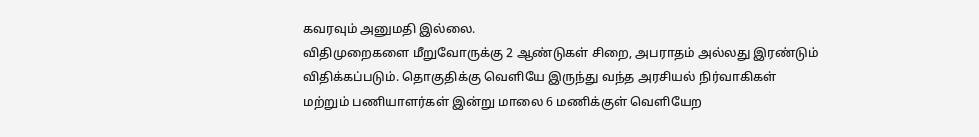கவரவும் அனுமதி இல்லை.
விதிமுறைகளை மீறுவோருக்கு 2 ஆண்டுகள் சிறை, அபராதம் அல்லது இரண்டும் விதிக்கப்படும். தொகுதிக்கு வெளியே இருந்து வந்த அரசியல் நிர்வாகிகள் மற்றும் பணியாளர்கள் இன்று மாலை 6 மணிக்குள் வெளியேற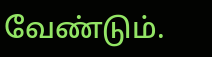வேண்டும்.